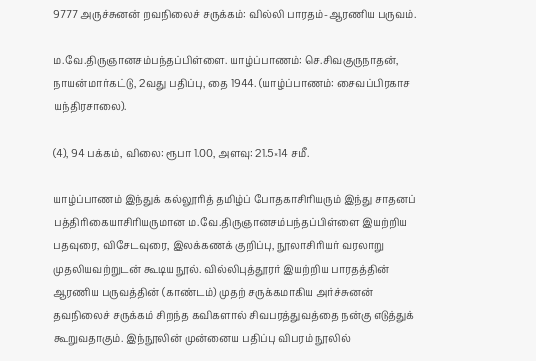9777 அருச்சுனன் றவநிலைச் சருக்கம்: வில்லி பாரதம்-ஆரணிய பருவம்.

ம.வே.திருஞானசம்பந்தப்பிள்ளை. யாழ்ப்பாணம்: செ.சிவகுருநாதன், நாயன்மார்கட்டு, 2வது பதிப்பு, தை 1944. (யாழ்ப்பாணம்: சைவப்பிரகாச யந்திரசாலை).

(4), 94 பக்கம், விலை: ரூபா 1.00, அளவு: 21.5×14 சமீ.

யாழ்ப்பாணம் இந்துக் கல்லூரித் தமிழ்ப் போதகாசிரியரும் இந்து சாதனப் பத்திரிகையாசிரியருமான ம.வே.திருஞானசம்பந்தப்பிள்ளை இயற்றிய பதவுரை, விசேடவுரை, இலக்கணக் குறிப்பு, நூலாசிரியர் வரலாறு முதலியவற்றுடன் கூடிய நூல். வில்லிபுத்தூரர் இயற்றிய பாரதத்தின் ஆரணிய பருவத்தின் (காண்டம்) முதற் சருக்கமாகிய அர்ச்சுனன் தவநிலைச் சருக்கம் சிறந்த கவிகளால் சிவபரத்துவத்தை நன்கு எடுத்துக் கூறுவதாகும். இந்நூலின் முன்னைய பதிப்பு விபரம் நூலில்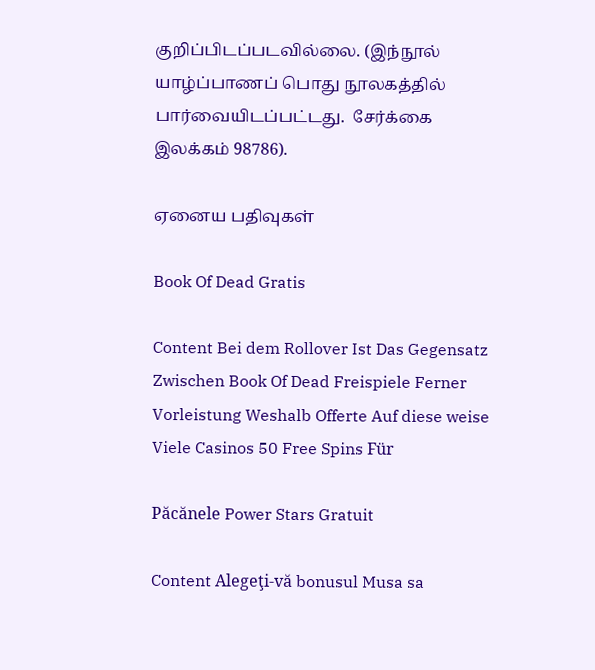குறிப்பிடப்படவில்லை. (இந்நூல் யாழ்ப்பாணப் பொது நூலகத்தில் பார்வையிடப்பட்டது.  சேர்க்கை இலக்கம் 98786).

ஏனைய பதிவுகள்

Book Of Dead Gratis

Content Bei dem Rollover Ist Das Gegensatz Zwischen Book Of Dead Freispiele Ferner Vorleistung Weshalb Offerte Auf diese weise Viele Casinos 50 Free Spins Für

Păcănele Power Stars Gratuit

Content Alegeţi-vă bonusul Musa sa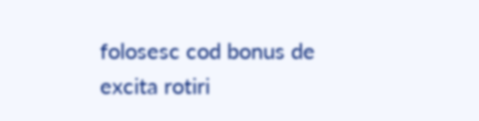folosesc cod bonus de excita rotiri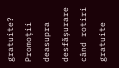gratuite? Promoții deasupra desfășurare când rotiri gratuite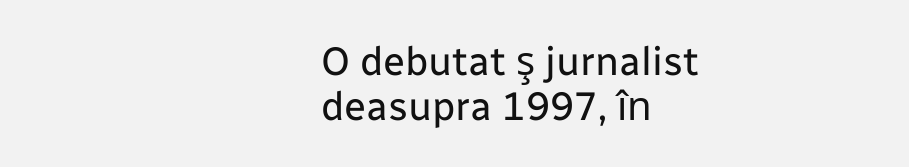O debutat ş jurnalist deasupra 1997, în